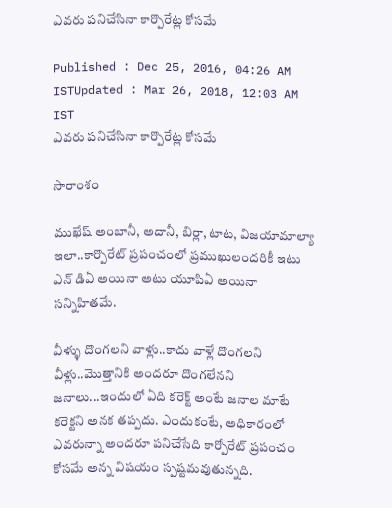ఎవరు పనిచేసినా కార్పొరేట్ల కోసమే

Published : Dec 25, 2016, 04:26 AM ISTUpdated : Mar 26, 2018, 12:03 AM IST
ఎవరు పనిచేసినా కార్పొరేట్ల కోసమే

సారాంశం

ముఖేష్ అంబానీ, అదానీ, బిర్లా, టాట, విజయామాల్యా ఇలా..కార్పొరేట్ ప్రపంచంలో ప్రముఖులందరికీ ఇటు ఎన్ డిఏ అయినా అటు యూపిఏ అయినా సన్నిహితమే.

వీళ్ళు దొంగలని వాళ్లు..కాదు వాళ్లే దొంగలని వీళ్లు..మొత్తానికి అందరూ దొంగలేనని జనాలు...ఇందులో ఏది కరెక్ట్ అంటే జనాల మాటే కరెక్టని అనక తప్పదు. ఎందుకంటే, అధికారంలో ఎవరున్నా అందరూ పనిచేసేది కార్పోరేట్ ప్రపంచం కోసమే అన్న విషయం స్పష్టమవుతున్నది.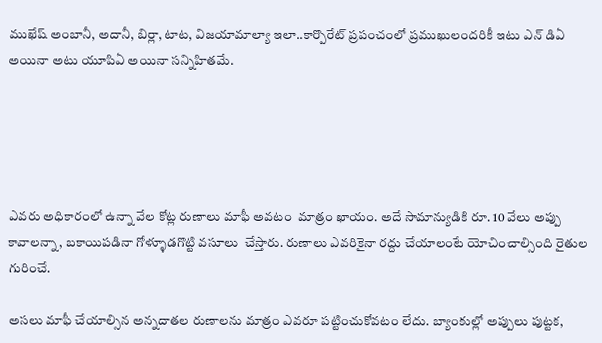ముఖేష్ అంబానీ, అదానీ, బిర్లా, టాట, విజయామాల్యా ఇలా..కార్పొరేట్ ప్రపంచంలో ప్రముఖులందరికీ ఇటు ఎన్ డిఏ అయినా అటు యూపిఏ అయినా సన్నిహితమే.





ఎవరు అధికారంలో ఉన్నా వేల కోట్ల రుణాలు మాఫీ అవటం  మాత్రం ఖాయం. అదే సామాన్యుడికి రూ. 10 వేలు అప్పు కావాలన్నా, బకాయిపడినా గోళ్ళూడగొట్టి వసూలు  చేస్తారు. రుణాలు ఎవరికైనా రద్దు చేయాలంటే యోచించాల్సింది రైతుల గురించే.

అసలు మాఫీ చేయాల్సిన అన్నదాతల రుణాలను మాత్రం ఎవరూ పట్టించుకోవటం లేదు. బ్యాంకుల్లో అప్పులు పుట్టక,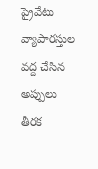ప్రైవేటు వ్యాపారస్తుల వద్ద చేసిన అప్పులు తీరక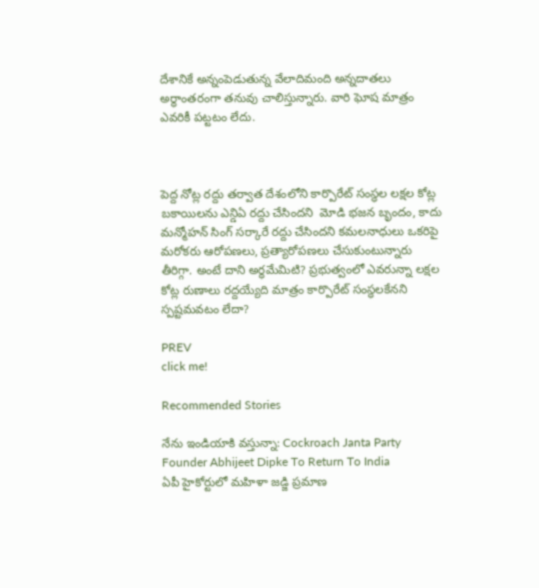దేశానికే అన్నంపెడుతున్న వేలాదిమంది అన్నదాతలు అర్ధాంతరంగా తనువు చాలిస్తున్నారు. వారి ఘోష మాత్రం ఎవరికీ పట్టటం లేదు.



పెద్ద నోట్ల రద్దు తర్వాత దేశంలోని కార్పొరేట్ సంస్ధల లక్షల కోట్ల బకాయిలను ఎన్డిఏ రద్దు చేసిందని  మోడి భజన బృందం, కాదు మన్మోహన్ సింగ్ సర్కారే రద్దు చేసిందని కమలనాధులు ఒకరిపై మరోకరు ఆరోపణలు, ప్రత్యారోపణలు చేసుకుంటున్నారు తీరిగ్గా. అంటే దాని అర్ధమేమిటి? ప్రభుత్వంలో ఎవరున్నా లక్షల కోట్ల రుణాలు రద్దయ్యేది మాత్రం కార్పొరేట్ సంస్ధలకేనని స్పష్టమవటం లేదా?

PREV
click me!

Recommended Stories

నేను ఇండియాకి వస్తున్నా: Cockroach Janta Party Founder Abhijeet Dipke To Return To India
ఏపీ హైకోర్టులో మహిళా జడ్జి ప్రమాణ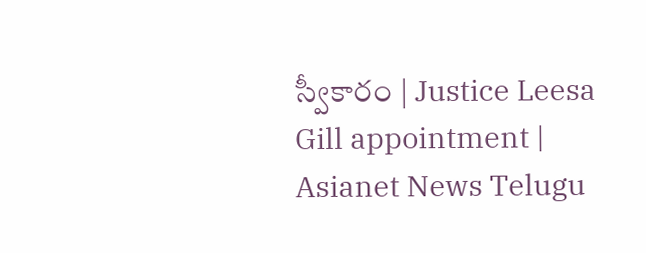స్వీకారం | Justice Leesa Gill appointment | Asianet News Telugu